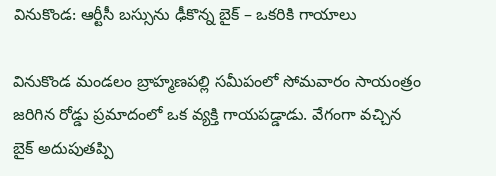వినుకొండ: ఆర్టీసీ బస్సును ఢీకొన్న బైక్ – ఒకరికి గాయాలు

వినుకొండ మండలం బ్రాహ్మణపల్లి సమీపంలో సోమవారం సాయంత్రం జరిగిన రోడ్డు ప్రమాదంలో ఒక వ్యక్తి గాయపడ్డాడు. వేగంగా వచ్చిన బైక్ అదుపుతప్పి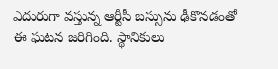ఎదురుగా వస్తున్న ఆర్టీసీ బస్సును ఢీకొనడంతో ఈ ఘటన జరిగింది. స్థానికులు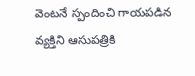వెంటనే స్పందించి గాయపడిన వ్యక్తిని ఆసుపత్రికి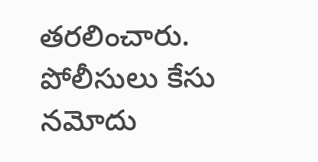తరలించారు. పోలీసులు కేసు నమోదు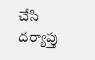చేసి దర్యాప్తు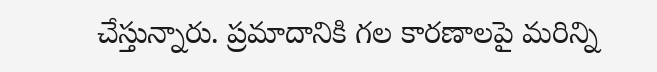చేస్తున్నారు. ప్రమాదానికి గల కారణాలపై మరిన్ని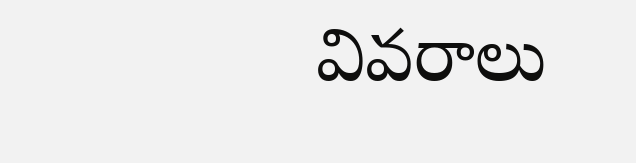వివరాలు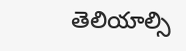తెలియాల్సి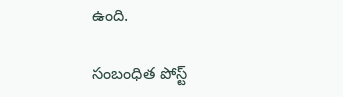ఉంది.

సంబంధిత పోస్ట్